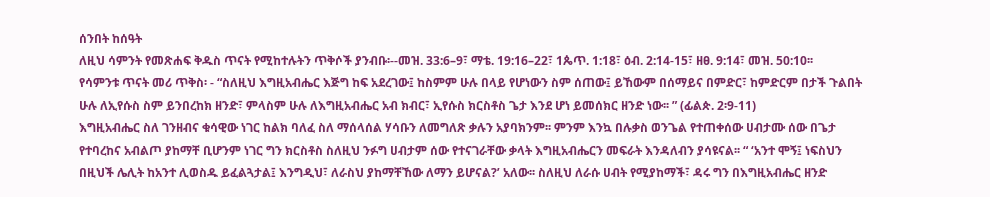ሰንበት ከሰዓት
ለዚህ ሳምንት የመጽሐፍ ቅዱስ ጥናት የሚከተሉትን ጥቅሶች ያንብቡ፡--መዝ. 33:6–9፣ ማቴ. 19:16–22፣ 1ጴጥ. 1:18፣ ዕብ. 2:14-15፣ ዘፀ. 9:14፣ መዝ. 50:10፡፡
የሳምንቱ ጥናት መሪ ጥቅስ፡ - “ስለዚህ እግዚአብሔር እጅግ ከፍ አደረገው፤ ከስምም ሁሉ በላይ የሆነውን ስም ሰጠው፤ ይኸውም በሰማይና በምድር፣ ከምድርም በታች ጉልበት ሁሉ ለኢየሱስ ስም ይንበረከክ ዘንድ፣ ምላስም ሁሉ ለእግዚአብሔር አብ ክብር፣ ኢየሱስ ክርስቶስ ጌታ እንደ ሆነ ይመሰክር ዘንድ ነው፡፡ ” (ፊልጵ. 2፡9-11)
እግዚአብሔር ስለ ገንዘብና ቁሳዊው ነገር ከልክ ባለፈ ስለ ማሰላሰል ሃሳቡን ለመግለጽ ቃሉን አያባክንም፡፡ ምንም እንኳ በሉቃስ ወንጌል የተጠቀሰው ሀብታሙ ሰው በጌታ የተባረከና አብልጦ ያከማቸ ቢሆንም ነገር ግን ክርስቶስ ስለዚህ ንፉግ ሀብታም ሰው የተናገራቸው ቃላት እግዚአብሔርን መፍራት እንዳለብን ያሳዩናል፡፡ “ ‘አንተ ሞኝ፤ ነፍስህን በዚህች ሌሊት ከአንተ ሊወስዱ ይፈልጓታል፤ እንግዲህ፣ ለራስህ ያከማቸኸው ለማን ይሆናል?’ አለው፡፡ ስለዚህ ለራሱ ሀብት የሚያከማች፣ ዳሩ ግን በእግዚአብሔር ዘንድ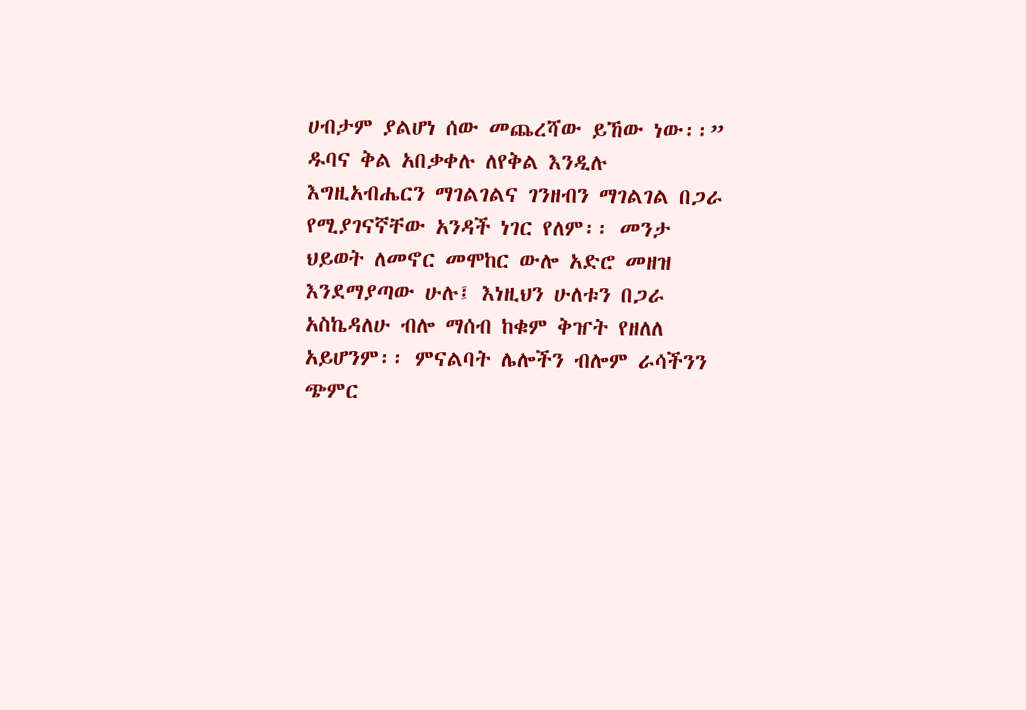ሀብታም ያልሆነ ሰው መጨረሻው ይኸው ነው፡፡”
ዱባና ቅል አበቃቀሉ ለየቅል እንዲሉ እግዚአብሔርን ማገልገልና ገንዘብን ማገልገል በጋራ የሚያገናኛቸው አንዳች ነገር የለም፡፡ መንታ ህይወት ለመኖር መሞከር ውሎ አድሮ መዘዝ እንደማያጣው ሁሉ፤ እነዚህን ሁለቱን በጋራ አስኬዳለሁ ብሎ ማሰብ ከቁም ቅዠት የዘለለ አይሆንም፡፡ ምናልባት ሌሎችን ብሎም ራሳችንን ጭምር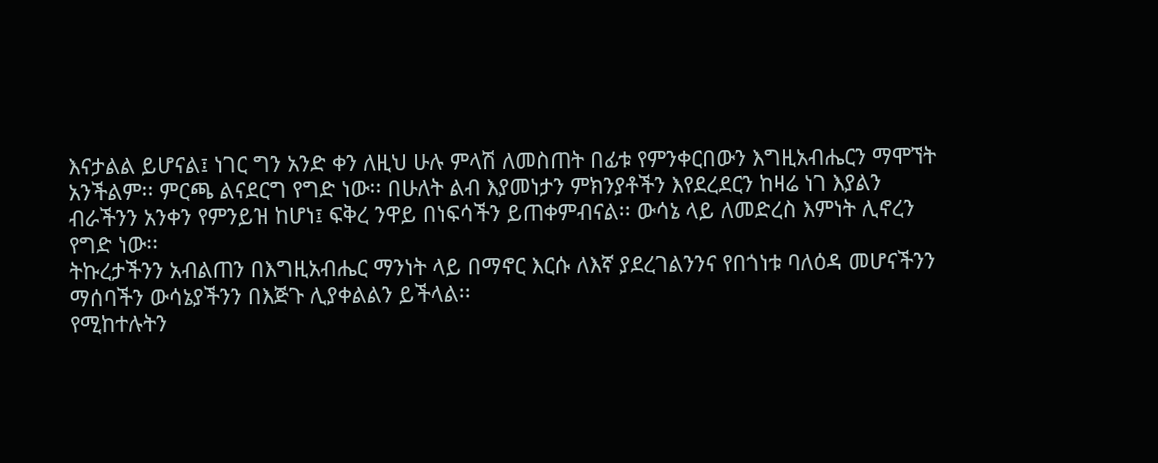እናታልል ይሆናል፤ ነገር ግን አንድ ቀን ለዚህ ሁሉ ምላሽ ለመስጠት በፊቱ የምንቀርበውን እግዚአብሔርን ማሞኘት አንችልም፡፡ ምርጫ ልናደርግ የግድ ነው፡፡ በሁለት ልብ እያመነታን ምክንያቶችን እየደረደርን ከዛሬ ነገ እያልን ብራችንን አንቀን የምንይዝ ከሆነ፤ ፍቅረ ንዋይ በነፍሳችን ይጠቀምብናል፡፡ ውሳኔ ላይ ለመድረስ እምነት ሊኖረን የግድ ነው፡፡
ትኩረታችንን አብልጠን በእግዚአብሔር ማንነት ላይ በማኖር እርሱ ለእኛ ያደረገልንንና የበጎነቱ ባለዕዳ መሆናችንን ማሰባችን ውሳኔያችንን በእጅጉ ሊያቀልልን ይችላል፡፡
የሚከተሉትን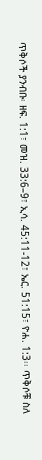ጥቅሶች ያንብቡ፡ ዘፍ. 1:1፣ መዝ. 33:6–9፣ ኢሳ. 45:11-12፣ ኤር. 51:15፣ ዮሐ. 1:3፡፡ ጥቅሶቹ ስለ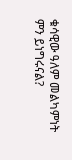ቁሳዊው ዓለም መልካምነት ምን ይነግሩናል?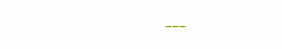---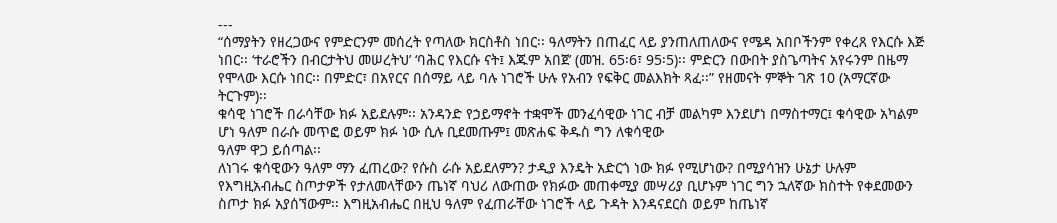---
“ሰማያትን የዘረጋውና የምድርንም መሰረት የጣለው ክርስቶስ ነበር፡፡ ዓለማትን በጠፈር ላይ ያንጠለጠለውና የሜዳ አበቦችንም የቀረጸ የእርሱ እጅ ነበር፡፡ ‘ተራሮችን በብርታትህ መሠረትህ’ ‘ባሕር የእርሱ ናት፤ እጁም አበጀ’ (መዝ. 65፡6፣ 95፡5)፡፡ ምድርን በውበት ያስጌጣትና አየሩንም በዜማ የሞላው እርሱ ነበር፡፡ በምድር፣ በአየርና በሰማይ ላይ ባሉ ነገሮች ሁሉ የአብን የፍቅር መልእክት ጻፈ፡፡” የዘመናት ምኞት ገጽ 10 (አማርኛው ትርጉም)፡፡
ቁሳዊ ነገሮች በራሳቸው ክፉ አይደሉም፡፡ አንዳንድ የኃይማኖት ተቋሞች መንፈሳዊው ነገር ብቻ መልካም እንደሆነ በማስተማር፤ ቁሳዊው አካልም ሆነ ዓለም በራሱ መጥፎ ወይም ክፉ ነው ሲሉ ቢደመጡም፤ መጽሐፍ ቅዱስ ግን ለቁሳዊው
ዓለም ዋጋ ይሰጣል፡፡
ለነገሩ ቁሳዊውን ዓለም ማን ፈጠረው? የሱስ ራሱ አይደለምን? ታዲያ እንዴት አድርጎ ነው ክፉ የሚሆነው? በሚያሳዝን ሁኔታ ሁሉም የእግዚአብሔር ስጦታዎች የታለመላቸውን ጤነኛ ባህሪ ለውጠው የክፉው መጠቀሚያ መሣሪያ ቢሆኑም ነገር ግን ኋለኛው ክስተት የቀደመውን ስጦታ ክፉ አያሰኘውም፡፡ እግዚአብሔር በዚህ ዓለም የፈጠራቸው ነገሮች ላይ ጉዳት እንዳናደርስ ወይም ከጤነኛ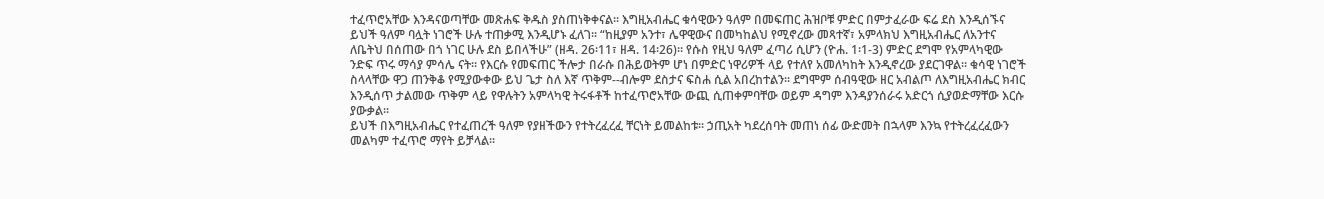ተፈጥሮአቸው እንዳናወጣቸው መጽሐፍ ቅዱስ ያስጠነቅቀናል፡፡ እግዚአብሔር ቁሳዊውን ዓለም በመፍጠር ሕዝቦቹ ምድር በምታፈራው ፍሬ ደስ እንዲሰኙና ይህች ዓለም ባሏት ነገሮች ሁሉ ተጠቃሚ እንዲሆኑ ፈለገ፡፡ “ከዚያም አንተ፣ ሌዋዊውና በመካከልህ የሚኖረው መጻተኛ፣ አምላክህ እግዚአብሔር ለአንተና ለቤትህ በሰጠው በጎ ነገር ሁሉ ደስ ይበላችሁ” (ዘዳ. 26፡11፣ ዘዳ. 14፡26)፡፡ የሱስ የዚህ ዓለም ፈጣሪ ሲሆን (ዮሐ. 1፡1-3) ምድር ደግሞ የአምላካዊው ንድፍ ጥሩ ማሳያ ምሳሌ ናት፡፡ የእርሱ የመፍጠር ችሎታ በራሱ በሕይወትም ሆነ በምድር ነዋሪዎች ላይ የተለየ አመለካከት እንዲኖረው ያደርገዋል፡፡ ቁሳዊ ነገሮች ስላላቸው ዋጋ ጠንቅቆ የሚያውቀው ይህ ጌታ ስለ እኛ ጥቅም--ብሎም ደስታና ፍስሐ ሲል አበረከተልን፡፡ ደግሞም ሰብዓዊው ዘር አብልጦ ለእግዚአብሔር ክብር እንዲሰጥ ታልመው ጥቅም ላይ የዋሉትን አምላካዊ ትሩፋቶች ከተፈጥሮአቸው ውጪ ሲጠቀምባቸው ወይም ዳግም እንዳያንሰራሩ አድርጎ ሲያወድማቸው እርሱ ያውቃል፡፡
ይህች በእግዚአብሔር የተፈጠረች ዓለም የያዘችውን የተትረፈረፈ ቸርነት ይመልከቱ፡፡ ኃጢአት ካደረሰባት መጠነ ሰፊ ውድመት በኋላም እንኳ የተትረፈረፈውን መልካም ተፈጥሮ ማየት ይቻላል፡፡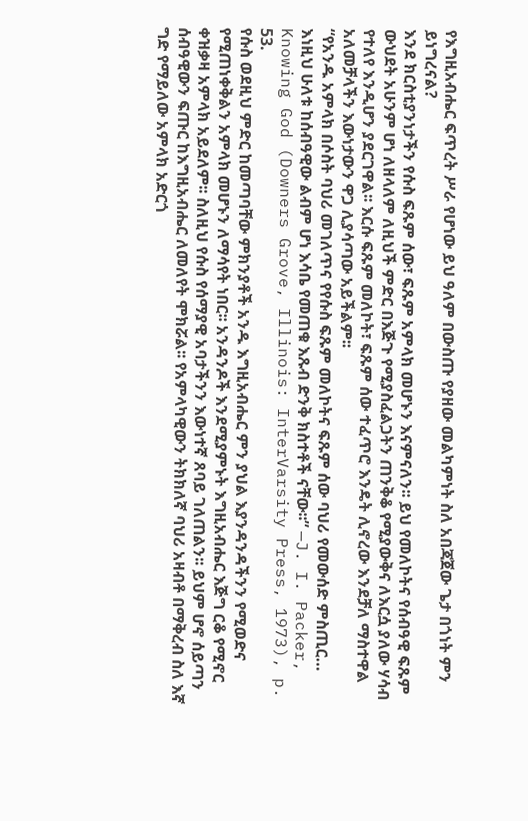የእግዚአብሔር ፍጥረት ሥራ የሆነው ይህ ዓለም በውስጡ የያዘው መልካምነት ስለ አበጃጀው ጌታ በጎነት ምን ይነግረናል?
እንደ ክርስቲያንነታችን የሱስ ፍጹም ሰው፣ ፍጹም አምላክ መሆኑን እናምናለን፡፡ ይህ የመለኮትና የሰብዓዊ ፍጹም ውህደት አሁንም ሆነ ለዘላለም ለዚህች ምድር በእጅጉ የሚያስፈልጋትን ጠንቅቆ የሚያውቅና ለእርሷ ያለው ሃሳብ የተለየ እንዲሆን ያደርገዋል፡፡ እርሱ ፍጹም መለኮት፣ ፍጹም ሰው ተፈጥሮ እንዴት ሊኖረው እንደቻለ ማስተዋል አለመቻላችን እውነታውን ዋጋ ሊያሳጣው አይችልም፡፡
“የአንዱ አምላክ በሶስት ባህሪ መገለጥና የየሱስ ፍጹም መለኮትና ፍጹም ሰው ባህሪ የመውሰድ ምስጢር… እነዚህ ሁለቱ ከሰብዓዊው ልብም ሆነ እሳቤ የመጠቁ እጹብ ድንቅ ክስተቶች ናቸው፡፡” —J. I. Packer, Knowing God (Downers Grove, Illinois: InterVarsity Press, 1973), p. 53.
የሱስ ወደዚህ ምድር ከመጣባቸው ምክንያቶች አንዱ እግዚአብሔር ምን ያህል እያንዳንዳችንን የሚወድና የሚጠነቀቅልን አምላክ መሆኑን ለማሳየት ነበር፡፡ አንዳንዶች እንደሚያምኑት እግዚአብሔር እጅግ ርቆ የሚኖር ቀዝቃዛ አምላክ አይደለም፡፡ ስለዚህ የሱስ የሰማያዊ አባታችንን እውነተኛ ጸባይ ገለጠልን፡፡ ይህም ሆኖ ሰይጣን ሰብዓዊውን ፍጡር ከእግዚአብሔር ለመለየት ሞክሯል፡፡ የአምላካዊውን ትክክለኛ ባህሪ አዛብቶ በማቅረብ ስለ እኛ ግድ የማይለው አምላክ አድርጎ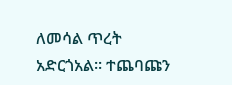ለመሳል ጥረት አድርጎአል፡፡ ተጨባጩን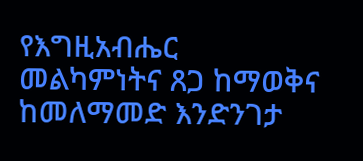የእግዚአብሔር መልካምነትና ጸጋ ከማወቅና ከመለማመድ እንድንገታ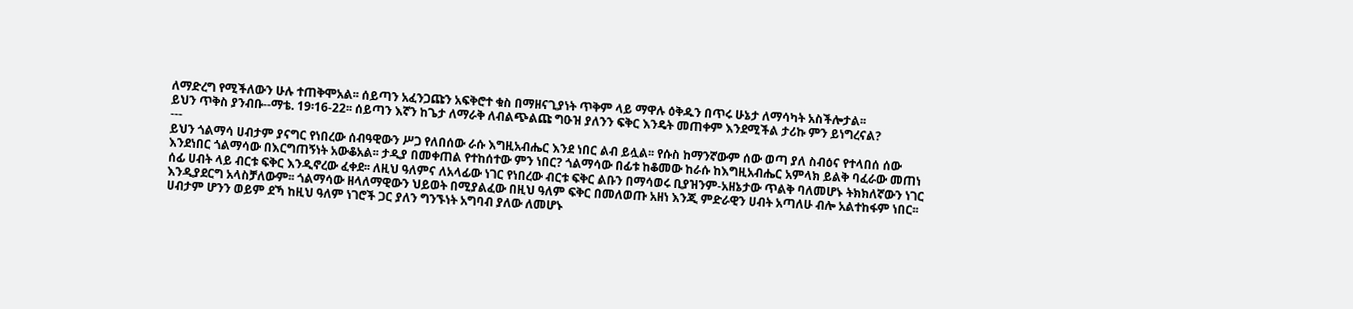ለማድረግ የሚችለውን ሁሉ ተጠቅሞአል፡፡ ሰይጣን አፈንጋጩን አፍቅሮተ ቁስ በማዘናጊያነት ጥቅም ላይ ማዋሉ ዕቅዱን በጥሩ ሁኔታ ለማሳካት አስችሎታል፡፡
ይህን ጥቅስ ያንብቡ--ማቴ. 19፡16-22፡፡ ሰይጣን እኛን ከጌታ ለማራቅ ለብልጭልጩ ግዑዝ ያለንን ፍቅር እንዴት መጠቀም እንደሚችል ታሪኩ ምን ይነግረናል?
---
ይህን ጎልማሳ ሀብታም ያናግር የነበረው ሰብዓዊውን ሥጋ የለበሰው ራሱ እግዚአብሔር እንደ ነበር ልብ ይሏል፡፡ የሱስ ከማንኛውም ሰው ወጣ ያለ ስብዕና የተላበሰ ሰው እንደነበር ጎልማሳው በእርግጠኝነት አውቆአል፡፡ ታዲያ በመቀጠል የተከሰተው ምን ነበር? ጎልማሳው በፊቱ ከቆመው ከራሱ ከእግዚአብሔር አምላክ ይልቅ ባፈራው መጠነ ሰፊ ሀብት ላይ ብርቱ ፍቅር እንዲኖረው ፈቀደ፡፡ ለዚህ ዓለምና ለአላፊው ነገር የነበረው ብርቱ ፍቅር ልቡን በማሳወሩ ቢያዝንም-አዘኔታው ጥልቅ ባለመሆኑ ትክክለኛውን ነገር እንዲያደርግ አላስቻለውም፡፡ ጎልማሳው ዘላለማዊውን ህይወት በሚያልፈው በዚህ ዓለም ፍቅር በመለወጡ አዘነ እንጂ ምድራዊን ሀብት አጣለሁ ብሎ አልተከፋም ነበር፡፡ ሀብታም ሆንን ወይም ደኻ ከዚህ ዓለም ነገሮች ጋር ያለን ግንኙነት አግባብ ያለው ለመሆኑ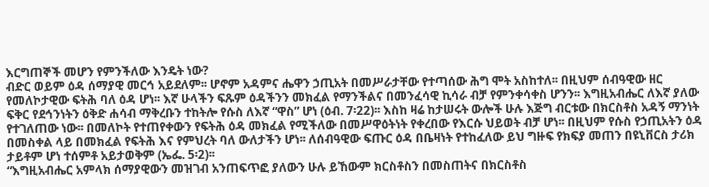እርግጠኞች መሆን የምንችለው እንዴት ነው?
ብድር ወይም ዕዳ ሰማያዊ መርኅ አይደለም፡፡ ሆኖም አዳምና ሔዋን ኃጢአት በመሥራታቸው የተጣሰው ሕግ ሞት አስከተለ፡፡ በዚህም ሰብዓዊው ዘር የመለኮታዊው ፍትሕ ባለ ዕዳ ሆነ፡፡ እኛ ሁላችን ፍጹም ዕዳችንን መክፈል የማንችልና በመንፈሳዊ ኪሳራ ብቻ የምንቀሳቀስ ሆንን፡፡ እግዚአብሔር ለእኛ ያለው ፍቅር የደኅንነትን ዕቅድ ሐሳብ ማቅረቡን ተከትሎ የሱስ ለእኛ “ዋስ” ሆነ (ዕብ. 7፡22)፡፡ እስከ ዛሬ ከታሠሩት ውሎች ሁሉ እጅግ ብርቱው በክርስቶስ አዳኝ ማንነት የተገለጠው ነው፡፡ በመለኮት የተጠየቀውን የፍትሕ ዕዳ መክፈል የሚችለው በመሥዋዕትነት የቀረበው የእርሱ ህይወት ብቻ ሆነ፡፡ በዚህም የሱስ የኃጢአትን ዕዳ በመስቀል ላይ በመክፈል የፍትሕ እና የምህረት ባለ ውለታችን ሆነ፡፡ ለሰብዓዊው ፍጡር ዕዳ በቤዛነት የተከፈለው ይህ ግዙፍ የክፍያ መጠን በዩኒቨርስ ታሪክ ታይቶም ሆነ ተሰምቶ አይታወቅም (ኤፌ. 5፡2)፡፡
“እግዚአብሔር አምላክ ሰማያዊውን መዝገብ አንጠፍጥፎ ያለውን ሁሉ ይኸውም ክርስቶስን በመስጠትና በክርስቶስ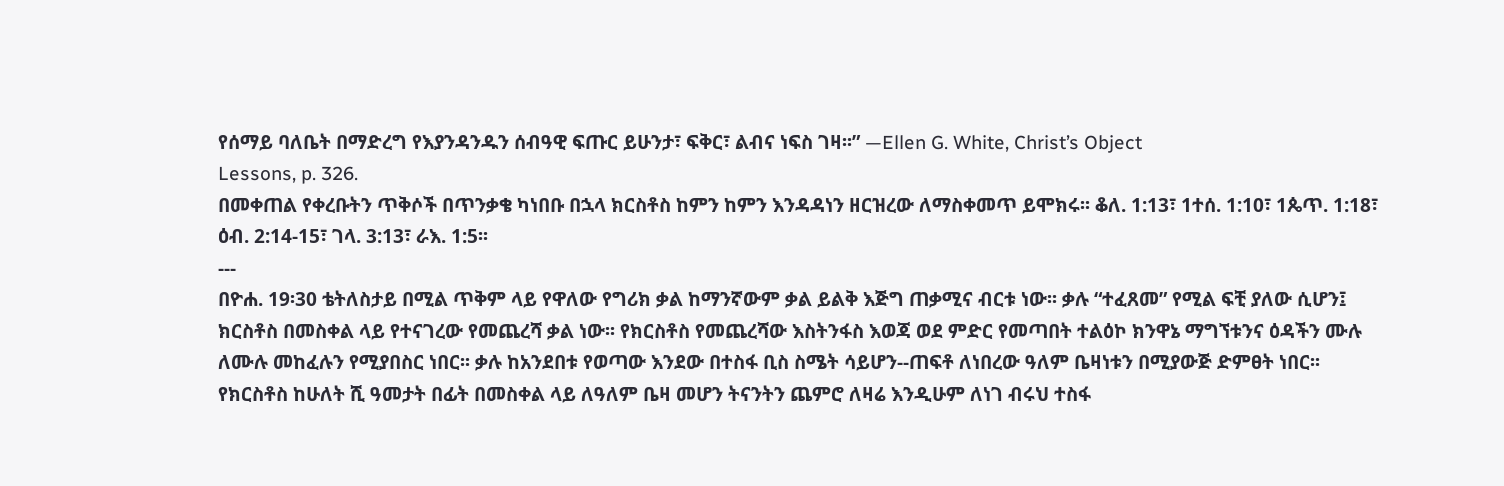የሰማይ ባለቤት በማድረግ የእያንዳንዱን ሰብዓዊ ፍጡር ይሁንታ፣ ፍቅር፣ ልብና ነፍስ ገዛ፡፡” —Ellen G. White, Christ’s Object
Lessons, p. 326.
በመቀጠል የቀረቡትን ጥቅሶች በጥንቃቄ ካነበቡ በኋላ ክርስቶስ ከምን ከምን እንዳዳነን ዘርዝረው ለማስቀመጥ ይሞክሩ፡፡ ቆለ. 1:13፣ 1ተሰ. 1:10፣ 1ጴጥ. 1:18፣
ዕብ. 2:14-15፣ ገላ. 3:13፣ ራእ. 1:5፡፡
---
በዮሐ. 19፡30 ቴትለስታይ በሚል ጥቅም ላይ የዋለው የግሪክ ቃል ከማንኛውም ቃል ይልቅ እጅግ ጠቃሚና ብርቱ ነው፡፡ ቃሉ “ተፈጸመ” የሚል ፍቺ ያለው ሲሆን፤ ክርስቶስ በመስቀል ላይ የተናገረው የመጨረሻ ቃል ነው፡፡ የክርስቶስ የመጨረሻው እስትንፋስ እወጃ ወደ ምድር የመጣበት ተልዕኮ ክንዋኔ ማግኘቱንና ዕዳችን ሙሉ ለሙሉ መከፈሉን የሚያበስር ነበር፡፡ ቃሉ ከአንደበቱ የወጣው እንደው በተስፋ ቢስ ስሜት ሳይሆን--ጠፍቶ ለነበረው ዓለም ቤዛነቱን በሚያውጅ ድምፀት ነበር፡፡ የክርስቶስ ከሁለት ሺ ዓመታት በፊት በመስቀል ላይ ለዓለም ቤዛ መሆን ትናንትን ጨምሮ ለዛሬ እንዲሁም ለነገ ብሩህ ተስፋ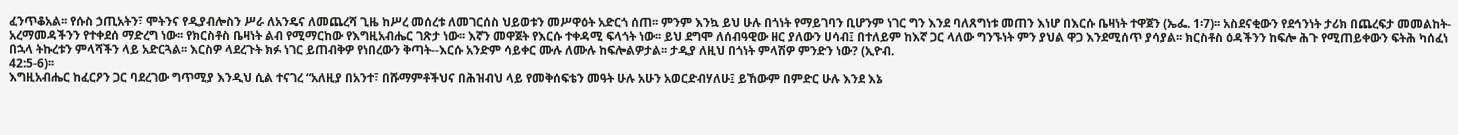ፈንጥቆአል፡፡ የሱስ ኃጢአትን፣ ሞትንና የዲያብሎስን ሥራ ለአንዴና ለመጨረሻ ጊዜ ከሥረ መሰረቱ ለመገርሰስ ህይወቱን መሥዋዕት አድርጎ ሰጠ፡፡ ምንም እንኳ ይህ ሁሉ በጎነት የማይገባን ቢሆንም ነገር ግን እንደ ባለጸግነቱ መጠን እነሆ በእርሱ ቤዛነት ተዋጀን (ኤፌ. 1፡7)፡፡ አስደናቂውን የደኅንነት ታሪክ በጨረፍታ መመልከት-አረማመዳችንን የተቀደሰ ማድረግ ነው፡፡ የክርስቶስ ቤዛነት ልብ የሚማርከው የእግዚአብሔር ገጽታ ነው፡፡ እኛን መዋጀት የእርሱ ተቀዳሚ ፍላጎት ነው፡፡ ይህ ደግሞ ለሰብዓዊው ዘር ያለውን ሀሳብ፤ በተለይም ከእኛ ጋር ላለው ግንኙነት ምን ያህል ዋጋ እንደሚሰጥ ያሳያል፡፡ ክርስቶስ ዕዳችንን ከፍሎ ሕጉ የሚጠይቀውን ፍትሕ ካሰፈነ በኋላ ትኩረቱን ምላሻችን ላይ አድርጓል፡፡ እርስዎ ላደረጉት ክፉ ነገር ይጠብቅዎ የነበረውን ቅጣት--እርሱ አንድም ሳይቀር ሙሉ ለሙሉ ከፍሎልዎታል፡፡ ታዲያ ለዚህ በጎነት ምላሽዎ ምንድን ነው? (ኢዮብ.
42:5-6)፡፡
እግዚአብሔር ከፈርዖን ጋር ባደረገው ግጥሚያ እንዲህ ሲል ተናገረ “አለዚያ በአንተ፣ በሹማምቶችህና በሕዝብህ ላይ የመቅሰፍቴን መዓት ሁሉ አሁን አወርድብሃለሁ፤ ይኸውም በምድር ሁሉ እንደ እኔ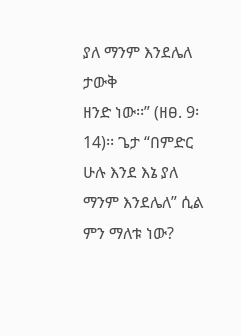ያለ ማንም እንደሌለ ታውቅ
ዘንድ ነው፡፡” (ዘፀ. 9፡14)፡፡ ጌታ “በምድር ሁሉ እንደ እኔ ያለ ማንም እንደሌለ” ሲል ምን ማለቱ ነው?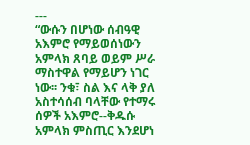---
“ውሱን በሆነው ሰብዓዊ አእምሮ የማይወሰነውን አምላክ ጸባይ ወይም ሥራ ማስተዋል የማይሆን ነገር ነው፡፡ ንቁ፣ ስል እና ላቅ ያለ አስተሳሰብ ባላቸው የተማሩ ሰዎች አእምሮ--ቅዱሱ አምላክ ምስጢር እንደሆነ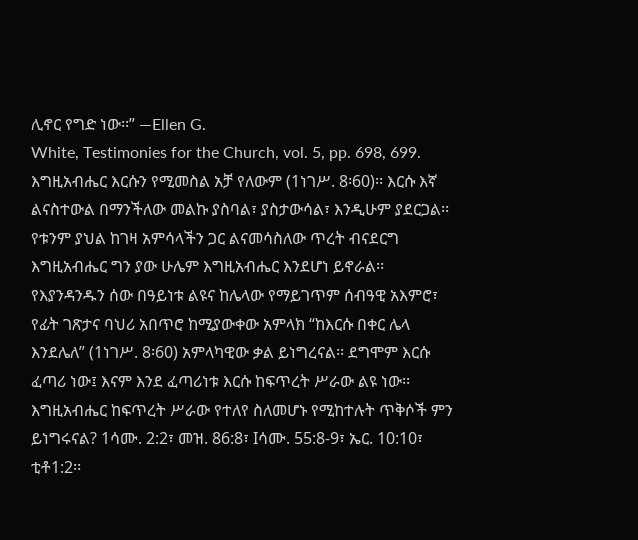ሊኖር የግድ ነው፡፡” —Ellen G.
White, Testimonies for the Church, vol. 5, pp. 698, 699.
እግዚአብሔር እርሱን የሚመስል አቻ የለውም (1ነገሥ. 8፡60)፡፡ እርሱ እኛ ልናስተውል በማንችለው መልኩ ያስባል፣ ያስታውሳል፣ እንዲሁም ያደርጋል፡፡ የቱንም ያህል ከገዛ አምሳላችን ጋር ልናመሳስለው ጥረት ብናደርግ እግዚአብሔር ግን ያው ሁሌም እግዚአብሔር እንደሆነ ይኖራል፡፡ የእያንዳንዱን ሰው በዓይነቱ ልዩና ከሌላው የማይገጥም ሰብዓዊ አእምሮ፣ የፊት ገጽታና ባህሪ አበጥሮ ከሚያውቀው አምላክ “ከእርሱ በቀር ሌላ እንደሌለ” (1ነገሥ. 8፡60) አምላካዊው ቃል ይነግረናል፡፡ ደግሞም እርሱ ፈጣሪ ነው፤ እናም እንደ ፈጣሪነቱ እርሱ ከፍጥረት ሥራው ልዩ ነው፡፡ እግዚአብሔር ከፍጥረት ሥራው የተለየ ስለመሆኑ የሚከተሉት ጥቅሶች ምን
ይነግሩናል? 1ሳሙ. 2:2፣ መዝ. 86:8፣ Iሳሙ. 55:8-9፣ ኤር. 10:10፣ ቲቶ1:2፡፡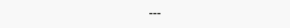---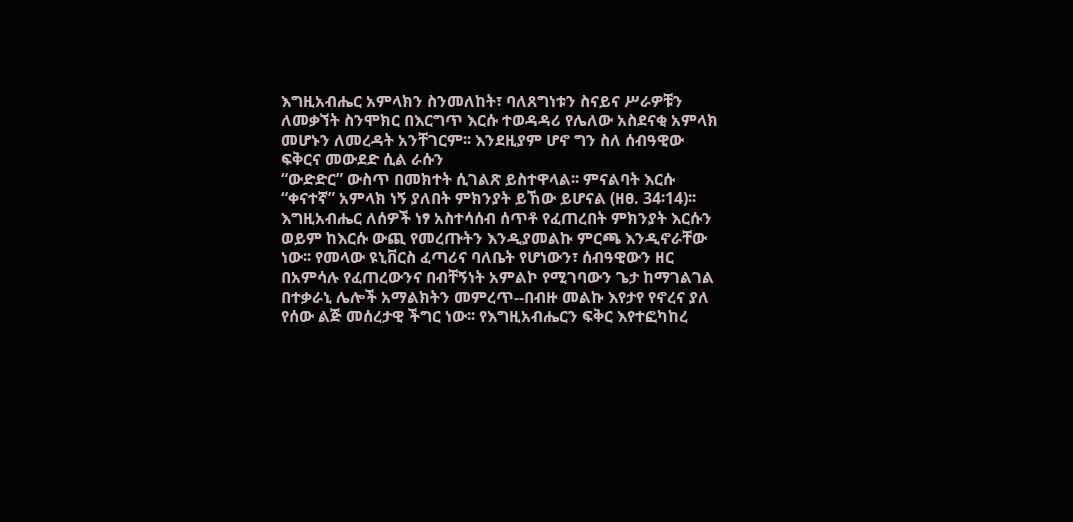እግዚአብሔር አምላክን ስንመለከት፣ ባለጸግነቱን ስናይና ሥራዎቹን ለመቃኘት ስንሞክር በእርግጥ እርሱ ተወዳዳሪ የሌለው አስደናቂ አምላክ መሆኑን ለመረዳት አንቸገርም፡፡ እንደዚያም ሆኖ ግን ስለ ሰብዓዊው ፍቅርና መውደድ ሲል ራሱን
“ውድድር” ውስጥ በመክተት ሲገልጽ ይስተዋላል፡፡ ምናልባት እርሱ “ቀናተኛ” አምላክ ነኝ ያለበት ምክንያት ይኸው ይሆናል (ዘፀ. 34፡14)፡፡ እግዚአብሔር ለሰዎች ነፃ አስተሳሰብ ሰጥቶ የፈጠረበት ምክንያት እርሱን ወይም ከእርሱ ውጪ የመረጡትን እንዲያመልኩ ምርጫ እንዲኖራቸው ነው፡፡ የመላው ዩኒቨርስ ፈጣሪና ባለቤት የሆነውን፣ ሰብዓዊውን ዘር በአምሳሉ የፈጠረውንና በብቸኝነት አምልኮ የሚገባውን ጌታ ከማገልገል በተቃራኒ ሌሎች አማልክትን መምረጥ--በብዙ መልኩ እየታየ የኖረና ያለ የሰው ልጅ መሰረታዊ ችግር ነው፡፡ የእግዚአብሔርን ፍቅር እየተፎካከረ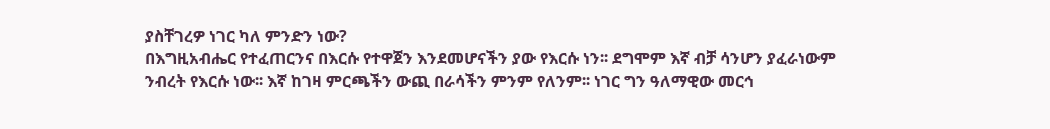ያስቸገረዎ ነገር ካለ ምንድን ነው?
በእግዚአብሔር የተፈጠርንና በእርሱ የተዋጀን እንደመሆናችን ያው የእርሱ ነን፡፡ ደግሞም እኛ ብቻ ሳንሆን ያፈራነውም ንብረት የእርሱ ነው፡፡ እኛ ከገዛ ምርጫችን ውጪ በራሳችን ምንም የለንም፡፡ ነገር ግን ዓለማዊው መርኅ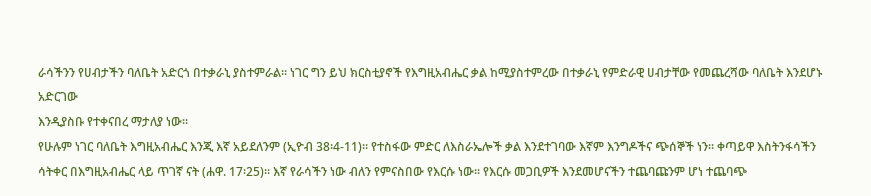ራሳችንን የሀብታችን ባለቤት አድርጎ በተቃራኒ ያስተምራል፡፡ ነገር ግን ይህ ክርስቲያኖች የእግዚአብሔር ቃል ከሚያስተምረው በተቃራኒ የምድራዊ ሀብታቸው የመጨረሻው ባለቤት እንደሆኑ አድርገው
እንዲያስቡ የተቀናበረ ማታለያ ነው፡፡
የሁሉም ነገር ባለቤት እግዚአብሔር እንጂ እኛ አይደለንም (ኢዮብ 38፡4-11)፡፡ የተስፋው ምድር ለእስራኤሎች ቃል እንደተገባው እኛም እንግዶችና ጭሰኞች ነን፡፡ ቀጣይዋ እስትንፋሳችን ሳትቀር በእግዚአብሔር ላይ ጥገኛ ናት (ሐዋ. 17፡25)፡፡ እኛ የራሳችን ነው ብለን የምናስበው የእርሱ ነው፡፡ የእርሱ መጋቢዎች እንደመሆናችን ተጨባጩንም ሆነ ተጨባጭ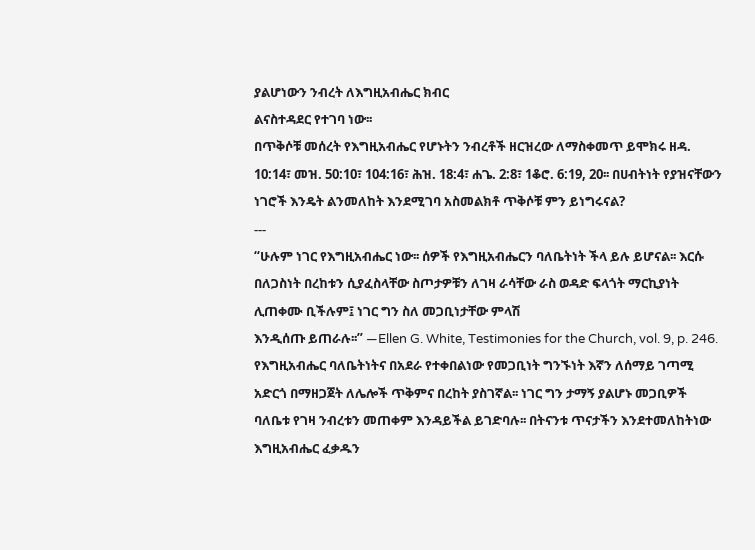ያልሆነውን ንብረት ለእግዚአብሔር ክብር
ልናስተዳደር የተገባ ነው፡፡
በጥቅሶቹ መሰረት የእግዚአብሔር የሆኑትን ንብረቶች ዘርዝረው ለማስቀመጥ ይሞክሩ ዘዳ. 10:14፣ መዝ. 50:10፣ 104:16፣ ሕዝ. 18:4፣ ሐጌ. 2:8፣ 1ቆሮ. 6:19, 20፡፡ በሀብትነት የያዝናቸውን ነገሮች እንዴት ልንመለከት እንደሚገባ አስመልክቶ ጥቅሶቹ ምን ይነግሩናል?
---
“ሁሉም ነገር የእግዚአብሔር ነው፡፡ ሰዎች የእግዚአብሔርን ባለቤትነት ችላ ይሉ ይሆናል፡፡ እርሱ በለጋስነት በረከቱን ሲያፈስላቸው ስጦታዎቹን ለገዛ ራሳቸው ራስ ወዳድ ፍላጎት ማርኪያነት ሊጠቀሙ ቢችሉም፤ ነገር ግን ስለ መጋቢነታቸው ምላሽ
እንዲሰጡ ይጠራሉ፡፡” —Ellen G. White, Testimonies for the Church, vol. 9, p. 246.
የእግዚአብሔር ባለቤትነትና በአደራ የተቀበልነው የመጋቢነት ግንኙነት እኛን ለሰማይ ገጣሚ አድርጎ በማዘጋጀት ለሌሎች ጥቅምና በረከት ያስገኛል፡፡ ነገር ግን ታማኝ ያልሆኑ መጋቢዎች ባለቤቱ የገዛ ንብረቱን መጠቀም እንዳይችል ይገድባሉ፡፡ በትናንቱ ጥናታችን እንደተመለከትነው እግዚአብሔር ፈቃዱን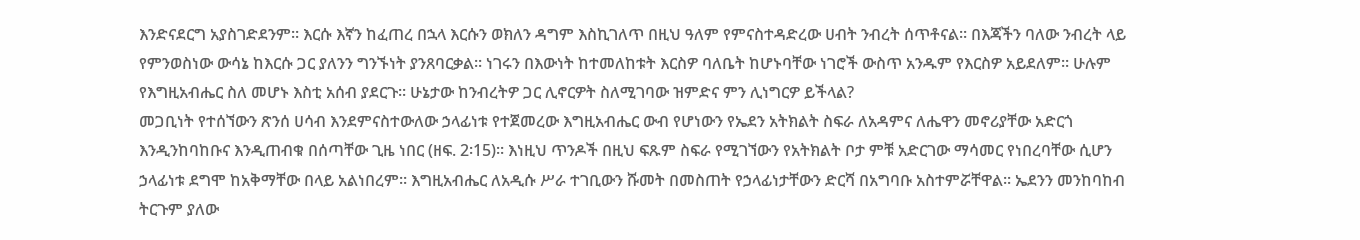እንድናደርግ አያስገድደንም፡፡ እርሱ እኛን ከፈጠረ በኋላ እርሱን ወክለን ዳግም እስኪገለጥ በዚህ ዓለም የምናስተዳድረው ሀብት ንብረት ሰጥቶናል፡፡ በእጃችን ባለው ንብረት ላይ የምንወስነው ውሳኔ ከእርሱ ጋር ያለንን ግንኙነት ያንጸባርቃል፡፡ ነገሩን በእውነት ከተመለከቱት እርስዎ ባለቤት ከሆኑባቸው ነገሮች ውስጥ አንዱም የእርስዎ አይደለም፡፡ ሁሉም የእግዚአብሔር ስለ መሆኑ እስቲ አሰብ ያደርጉ፡፡ ሁኔታው ከንብረትዎ ጋር ሊኖርዎት ስለሚገባው ዝምድና ምን ሊነግርዎ ይችላል?
መጋቢነት የተሰኘውን ጽንሰ ሀሳብ እንደምናስተውለው ኃላፊነቱ የተጀመረው እግዚአብሔር ውብ የሆነውን የኤደን አትክልት ስፍራ ለአዳምና ለሔዋን መኖሪያቸው አድርጎ እንዲንከባከቡና እንዲጠብቁ በሰጣቸው ጊዜ ነበር (ዘፍ. 2፡15)፡፡ እነዚህ ጥንዶች በዚህ ፍጹም ስፍራ የሚገኘውን የአትክልት ቦታ ምቹ አድርገው ማሳመር የነበረባቸው ሲሆን ኃላፊነቱ ደግሞ ከአቅማቸው በላይ አልነበረም፡፡ እግዚአብሔር ለአዲሱ ሥራ ተገቢውን ሹመት በመስጠት የኃላፊነታቸውን ድርሻ በአግባቡ አስተምሯቸዋል፡፡ ኤደንን መንከባከብ ትርጉም ያለው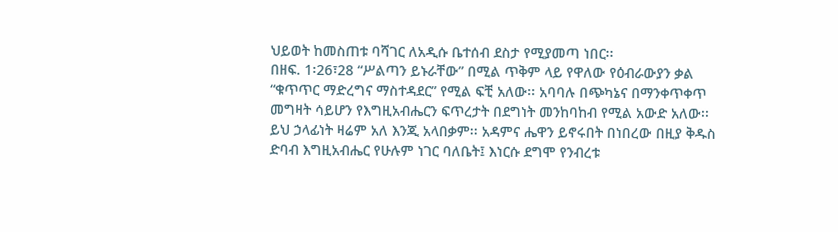ህይወት ከመስጠቱ ባሻገር ለአዲሱ ቤተሰብ ደስታ የሚያመጣ ነበር፡፡
በዘፍ. 1፡26፣28 “ሥልጣን ይኑራቸው” በሚል ጥቅም ላይ የዋለው የዕብራውያን ቃል “ቁጥጥር ማድረግና ማስተዳደር” የሚል ፍቺ አለው፡፡ አባባሉ በጭካኔና በማንቀጥቀጥ መግዛት ሳይሆን የእግዚአብሔርን ፍጥረታት በደግነት መንከባከብ የሚል አውድ አለው፡፡ ይህ ኃላፊነት ዛሬም አለ እንጂ አላበቃም፡፡ አዳምና ሔዋን ይኖሩበት በነበረው በዚያ ቅዱስ ድባብ እግዚአብሔር የሁሉም ነገር ባለቤት፤ እነርሱ ደግሞ የንብረቱ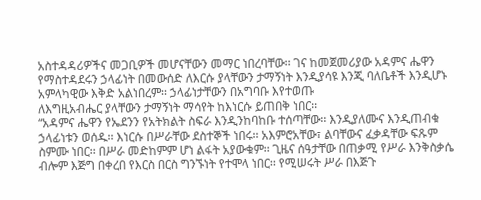አስተዳዳሪዎችና መጋቢዎች መሆናቸውን መማር ነበረባቸው፡፡ ገና ከመጀመሪያው አዳምና ሔዋን የማስተዳደሩን ኃላፊነት በመውሰድ ለእርሱ ያላቸውን ታማኝነት እንዲያሳዩ እንጂ ባለቤቶች እንዲሆኑ አምላካዊው እቅድ አልነበረም፡፡ ኃላፊነታቸውን በአግባቡ እየተወጡ
ለእግዚአብሔር ያላቸውን ታማኝነት ማሳየት ከእነርሱ ይጠበቅ ነበር፡፡
“አዳምና ሔዋን የኤደንን የአትክልት ስፍራ እንዲንከባከቡ ተሰጣቸው፡፡ እንዲያለሙና እንዲጠብቁ ኃላፊነቱን ወሰዱ፡፡ እነርሱ በሥራቸው ደስተኞች ነበሩ፡፡ አእምሮአቸው፣ ልባቸውና ፈቃዳቸው ፍጹም ስምሙ ነበር፡፡ በሥራ መድከምም ሆነ ልፋት አያውቁም፡፡ ጊዜና ሰዓታቸው በጠቃሚ የሥራ እንቅስቃሴ ብሎም እጅግ በቀረበ የእርስ በርስ ግንኙነት የተሞላ ነበር፡፡ የሚሠሩት ሥራ በእጅጉ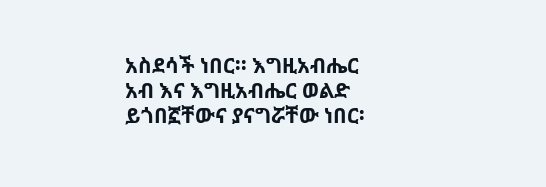አስደሳች ነበር፡፡ እግዚአብሔር አብ እና እግዚአብሔር ወልድ ይጎበኟቸውና ያናግሯቸው ነበር፡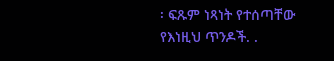፡ ፍጹም ነጻነት የተሰጣቸው የእነዚህ ጥንዶች. .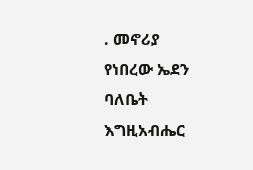. መኖሪያ የነበረው ኤደን ባለቤት እግዚአብሔር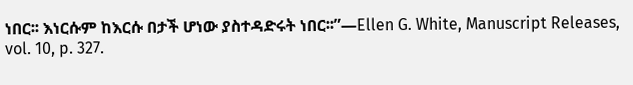ነበር፡፡ እነርሱም ከእርሱ በታች ሆነው ያስተዳድሩት ነበር፡፡”—Ellen G. White, Manuscript Releases, vol. 10, p. 327.